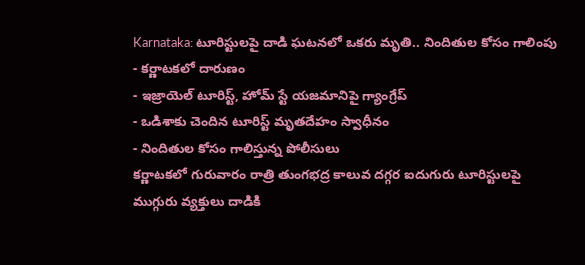Karnataka: టూరిస్టులపై దాడి ఘటనలో ఒకరు మృతి.. నిందితుల కోసం గాలింపు
- కర్ణాటకలో దారుణం
- ఇజ్రాయెల్ టూరిస్ట్, హోమ్ స్టే యజమానిపై గ్యాంగ్రేప్
- ఒడిశాకు చెందిన టూరిస్ట్ మృతదేహం స్వాధీనం
- నిందితుల కోసం గాలిస్తున్న పోలీసులు
కర్ణాటకలో గురువారం రాత్రి తుంగభద్ర కాలువ దగ్గర ఐదుగురు టూరిస్టులపై ముగ్గురు వ్యక్తులు దాడికి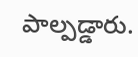పాల్పడ్డారు.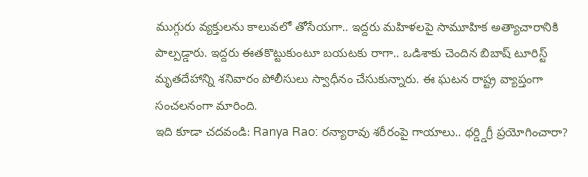ముగ్గురు వ్యక్తులను కాలువలో తోసేయగా.. ఇద్దరు మహిళలపై సామూహిక అత్యాచారానికి పాల్పడ్డారు. ఇద్దరు ఈతకొట్టుకుంటూ బయటకు రాగా.. ఒడిశాకు చెందిన బిబాష్ టూరిస్ట్ మృతదేహాన్ని శనివారం పోలీసులు స్వాధీనం చేసుకున్నారు. ఈ ఘటన రాష్ట్ర వ్యాప్తంగా సంచలనంగా మారింది.
ఇది కూడా చదవండి: Ranya Rao: రన్యారావు శరీరంపై గాయాలు.. థర్డ్డిగ్రీ ప్రయోగించారా?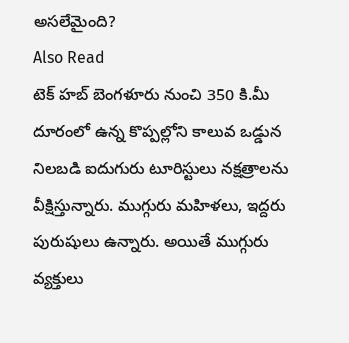అసలేమైంది?
Also Read
టెక్ హబ్ బెంగళూరు నుంచి 350 కి.మీ దూరంలో ఉన్న కొప్పల్లోని కాలువ ఒడ్డున నిలబడి ఐదుగురు టూరిస్టులు నక్షత్రాలను వీక్షిస్తున్నారు. ముగ్గురు మహిళలు, ఇద్దరు పురుషులు ఉన్నారు. అయితే ముగ్గురు వ్యక్తులు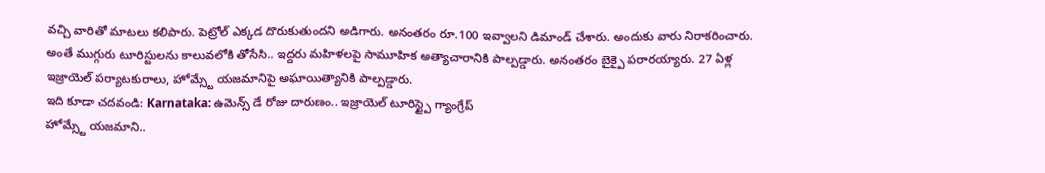వచ్చి వారితో మాటలు కలిపారు. పెట్రోల్ ఎక్కడ దొరుకుతుందని అడిగారు. అనంతరం రూ.100 ఇవ్వాలని డిమాండ్ చేశారు. అందుకు వారు నిరాకరించారు. అంతే ముగ్గురు టూరిస్టులను కాలువలోకి తోసేసి.. ఇద్దరు మహిళలపై సామూహిక అత్యాచారానికి పాల్పడ్డారు. అనంతరం బైక్పై పరారయ్యారు. 27 ఏళ్ల ఇజ్రాయెల్ పర్యాటకురాలు, హోమ్స్టే యజమానిపై అఘాయిత్యానికి పాల్పడ్డారు.
ఇది కూడా చదవండి: Karnataka: ఉమెన్స్ డే రోజు దారుణం.. ఇజ్రాయెల్ టూరిస్ట్పై గ్యాంగ్రేప్
హోమ్స్టే యజమాని..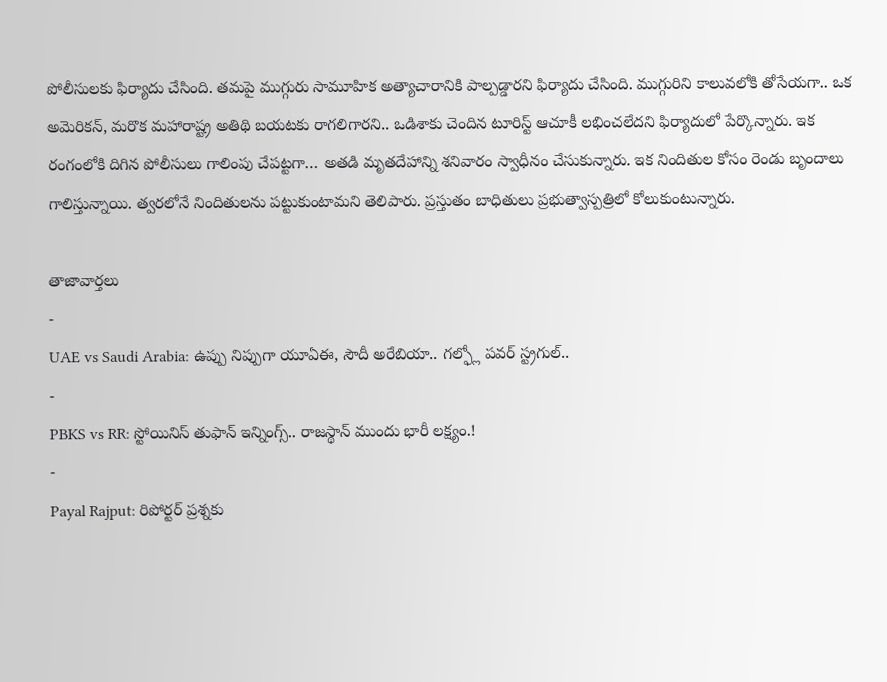పోలీసులకు ఫిర్యాదు చేసింది. తమపై ముగ్గురు సామూహిక అత్యాచారానికి పాల్పడ్డారని ఫిర్యాదు చేసింది. ముగ్గురిని కాలువలోకి తోసేయగా.. ఒక అమెరికన్, మరొక మహారాష్ట్ర అతిథి బయటకు రాగలిగారని.. ఒడిశాకు చెందిన టూరిస్ట్ ఆచూకీ లభించలేదని ఫిర్యాదులో పేర్కొన్నారు. ఇక రంగంలోకి దిగిన పోలీసులు గాలింపు చేపట్టగా… అతడి మృతదేహాన్ని శనివారం స్వాధీనం చేసుకున్నారు. ఇక నిందితుల కోసం రెండు బృందాలు గాలిస్తున్నాయి. త్వరలోనే నిందితులను పట్టుకుంటామని తెలిపారు. ప్రస్తుతం బాధితులు ప్రభుత్వాస్పత్రిలో కోలుకుంటున్నారు.

తాజావార్తలు
-
UAE vs Saudi Arabia: ఉప్పు నిప్పుగా యూఏఈ, సౌదీ అరేబియా.. గల్ఫ్లో పవర్ స్ట్రగుల్..
-
PBKS vs RR: స్టోయినిస్ తుఫాన్ ఇన్నింగ్స్.. రాజస్థాన్ ముందు భారీ లక్ష్యం.!
-
Payal Rajput: రిపోర్టర్ ప్రశ్నకు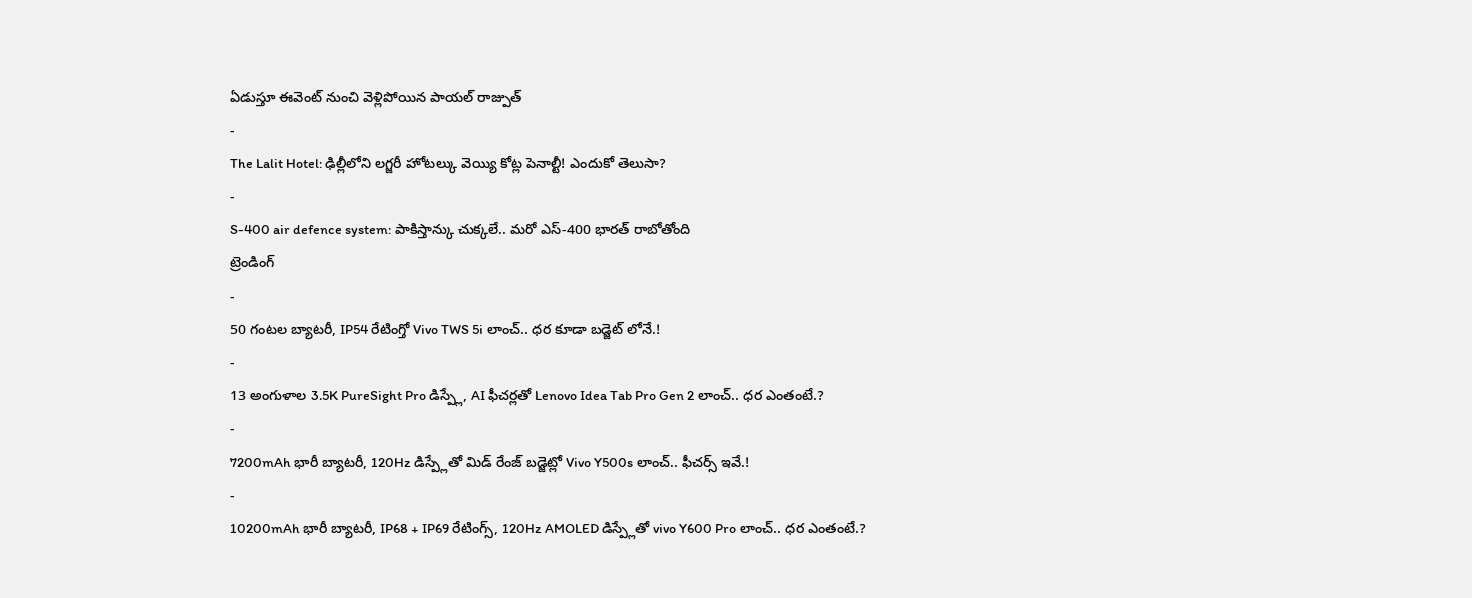ఏడుస్తూ ఈవెంట్ నుంచి వెళ్లిపోయిన పాయల్ రాజ్పుత్
-
The Lalit Hotel: ఢిల్లీలోని లగ్జరీ హోటల్కు వెయ్యి కోట్ల పెనాల్టీ! ఎందుకో తెలుసా?
-
S-400 air defence system: పాకిస్తాన్కు చుక్కలే.. మరో ఎస్-400 భారత్ రాబోతోంది
ట్రెండింగ్
-
50 గంటల బ్యాటరీ, IP54 రేటింగ్తో Vivo TWS 5i లాంచ్.. ధర కూడా బడ్జెట్ లోనే.!
-
13 అంగుళాల 3.5K PureSight Pro డిస్ప్లే, AI ఫీచర్లతో Lenovo Idea Tab Pro Gen 2 లాంచ్.. ధర ఎంతంటే.?
-
7200mAh భారీ బ్యాటరీ, 120Hz డిస్ప్లేతో మిడ్ రేంజ్ బడ్జెట్లో Vivo Y500s లాంచ్.. ఫీచర్స్ ఇవే.!
-
10200mAh భారీ బ్యాటరీ, IP68 + IP69 రేటింగ్స్, 120Hz AMOLED డిస్ప్లేతో vivo Y600 Pro లాంచ్.. ధర ఎంతంటే.?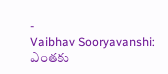-
Vaibhav Sooryavanshi: ఎంతకు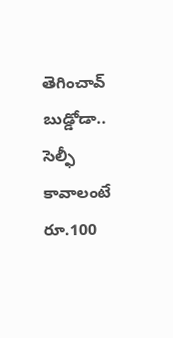తెగించావ్ బుడ్డోడా.. సెల్ఫీ కావాలంటే రూ.100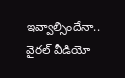ఇవ్వాల్సిందేనా.. వైరల్ వీడియో